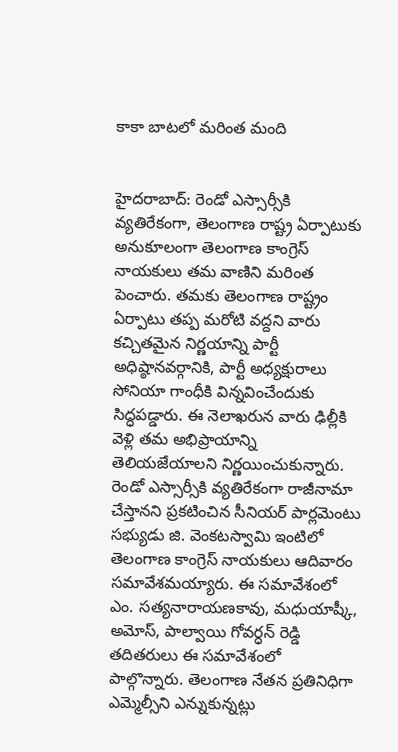కాకా బాటలో మరింత మంది


హైదరాబాద్: రెండో ఎస్సార్సీకి వ్యతిరేకంగా, తెలంగాణ రాష్ట్ర ఏర్పాటుకు అనుకూలంగా తెలంగాణ కాంగ్రెస్ నాయకులు తమ వాణిని మరింత పెంచారు. తమకు తెలంగాణ రాష్ట్రం ఏర్పాటు తప్ప మరోటి వద్దని వారు కచ్చితమైన నిర్ణయాన్ని పార్టీ అధిష్ఠానవర్గానికి, పార్టీ అధ్యక్షురాలు సోనియా గాంధీకి విన్నవించేందుకు సిద్ధపడ్డారు. ఈ నెలాఖరున వారు ఢిల్లీకి వెళ్లి తమ అభిప్రాయాన్ని తెలియజేయాలని నిర్ణయించుకున్నారు. రెండో ఎస్సార్సీకి వ్యతిరేకంగా రాజీనామా చేస్తానని ప్రకటించిన సీనియర్ పార్లమెంటు సభ్యుడు జి. వెంకటస్వామి ఇంటిలో తెలంగాణ కాంగ్రెస్ నాయకులు ఆదివారం సమావేశమయ్యారు. ఈ సమావేశంలో ఎం. సత్యనారాయణకావు, మధుయాష్కీ, అమోస్, పాల్వాయి గోవర్ధన్ రెడ్డి తదితరులు ఈ సమావేశంలో పాల్గొన్నారు. తెలంగాణ నేతన ప్రతినిధిగా ఎమ్మెల్సీని ఎన్నుకున్నట్లు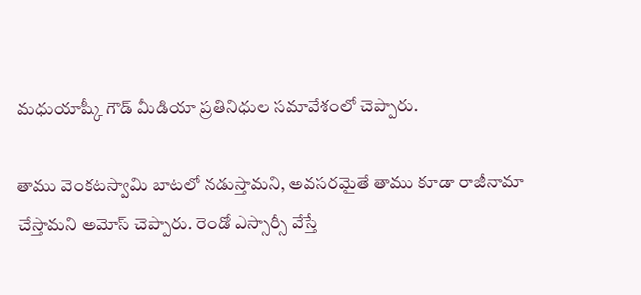మధుయాష్కీ గౌడ్ మీడియా ప్రతినిధుల సమావేశంలో చెప్పారు.

తాము వెంకటస్వామి బాటలో నడుస్తామని, అవసరమైతే తాము కూడా రాజీనామా చేస్తామని అమోస్ చెప్పారు. రెండో ఎస్సార్సీ వేస్తే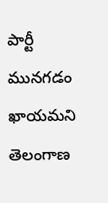పార్టీ మునగడం ఖాయమని తెలంగాణ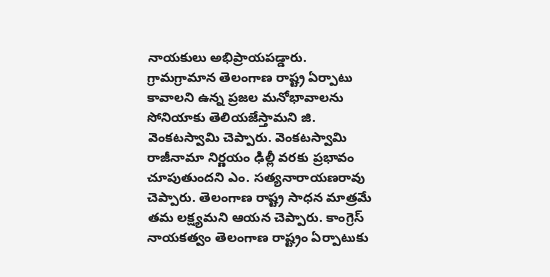నాయకులు అభిప్రాయపడ్డారు. గ్రామగ్రామాన తెలంగాణ రాష్ట్ర ఏర్పాటు కావాలని ఉన్న ప్రజల మనోభావాలను సోనియాకు తెలియజేస్తామని జి. వెంకటస్వామి చెప్పారు. వెంకటస్వామి రాజీనామా నిర్ణయం ఢిల్లీ వరకు ప్రభావం చూపుతుందని ఎం. సత్యనారాయణరావు చెప్పారు. తెలంగాణ రాష్ట్ర సాధన మాత్రమే తమ లక్ష్యమని ఆయన చెప్పారు. కాంగ్రెస్ నాయకత్వం తెలంగాణ రాష్ట్రం ఏర్పాటుకు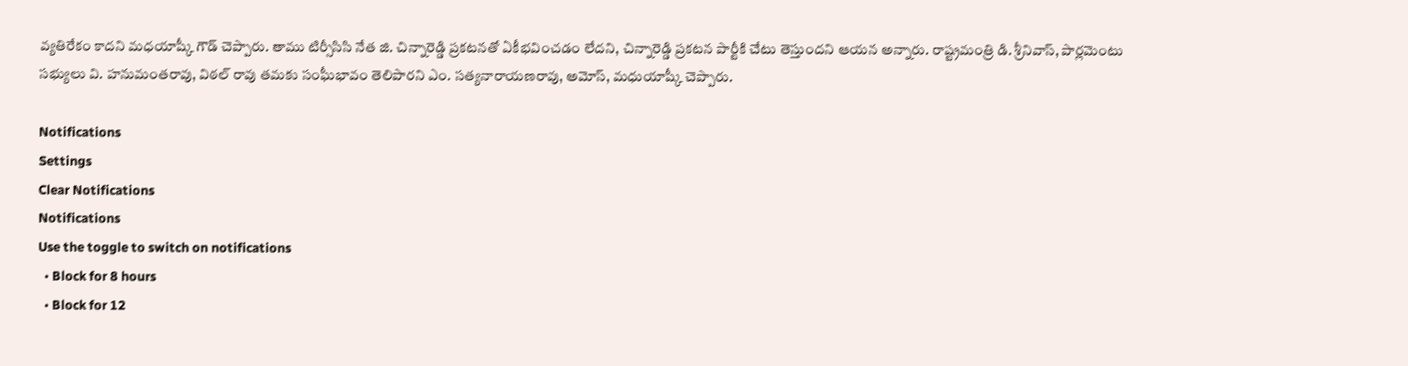వ్యతిరేకం కాదని మధయాష్కీ గౌడ్ చెప్పారు. తాము టిర్సీసిసి నేత జి. చిన్నారెడ్డి ప్రకటనతో ఏకీభవించడం లేదని, చిన్నారెడ్డి ప్రకటన పార్టీకి చేటు తెస్తుందని ఆయన అన్నారు. రాష్ట్రమంత్రి డి. శ్రీనివాస్, పార్లమెంటు సభ్యులు వి. హనుమంతరావు, విఠల్ రావు తమకు సంఘీభావం తెలిపారని ఎం. సత్యనారాయణరావు, అమోస్, మధుయాష్కీ చెప్పారు.

Notifications
Settings
Clear Notifications
Notifications
Use the toggle to switch on notifications
  • Block for 8 hours
  • Block for 12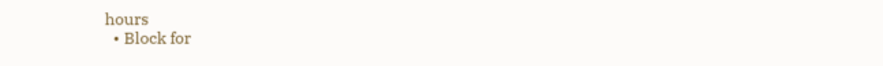hours
  • Block for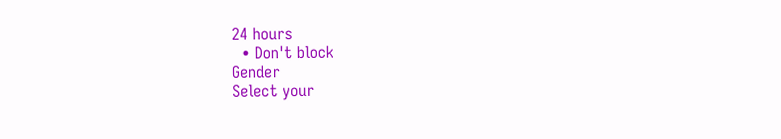24 hours
  • Don't block
Gender
Select your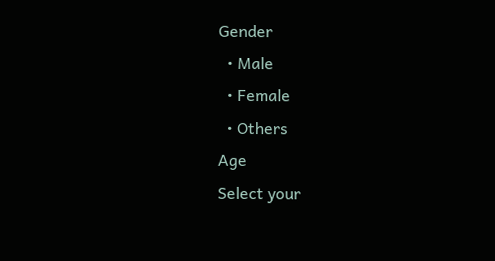Gender
  • Male
  • Female
  • Others
Age
Select your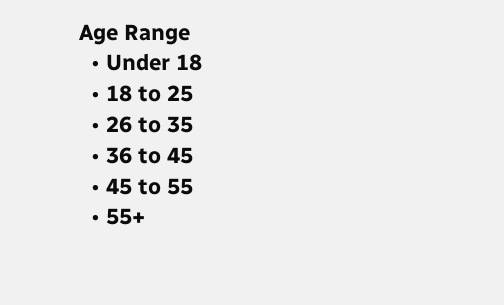Age Range
  • Under 18
  • 18 to 25
  • 26 to 35
  • 36 to 45
  • 45 to 55
  • 55+